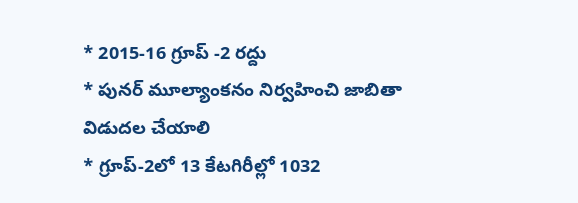* 2015-16 గ్రూప్ -2 రద్దు
* పునర్ మూల్యాంకనం నిర్వహించి జాబితా విడుదల చేయాలి
* గ్రూప్-2లో 13 కేటగిరీల్లో 1032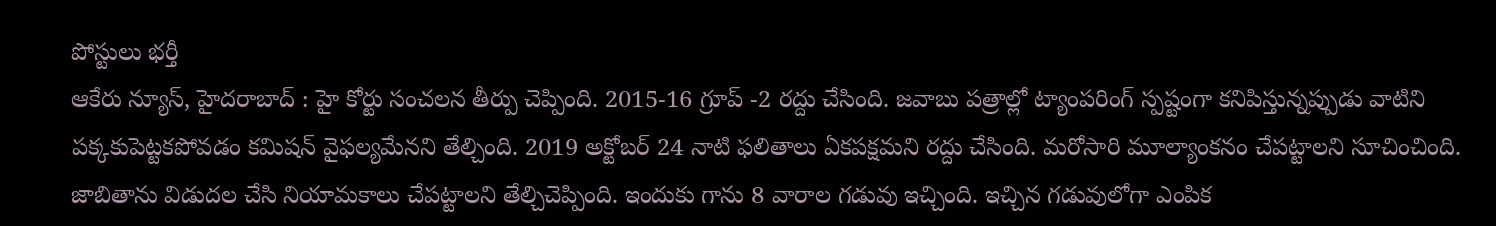పోస్టులు భర్తీ
ఆకేరు న్యూస్, హైదరాబాద్ : హై కోర్టు సంచలన తీర్పు చెప్పింది. 2015-16 గ్రూప్ -2 రద్దు చేసింది. జవాబు పత్రాల్లో ట్యాంపరింగ్ స్పష్టంగా కనిపిస్తున్నప్పుడు వాటిని పక్కకుపెట్టకపోవడం కమిషన్ వైఫల్యమేనని తేల్చింది. 2019 అక్టోబర్ 24 నాటి ఫలితాలు ఏకపక్షమని రద్దు చేసింది. మరోసారి మూల్యాంకనం చేపట్టాలని సూచించింది. జాబితాను విడుదల చేసి నియామకాలు చేపట్టాలని తేల్చిచెప్పింది. ఇందుకు గాను 8 వారాల గడువు ఇచ్చింది. ఇచ్చిన గడువులోగా ఎంపిక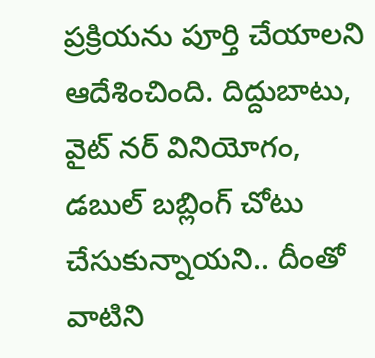ప్రక్రియను పూర్తి చేయాలని ఆదేశించింది. దిద్దుబాటు, వైట్ నర్ వినియోగం, డబుల్ బబ్లింగ్ చోటు చేసుకున్నాయని.. దీంతో వాటిని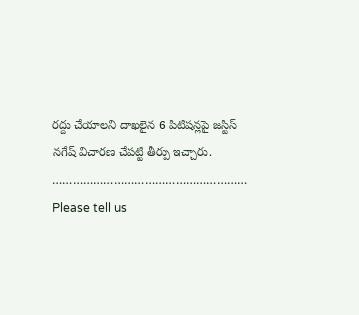రద్దు చేయాలని దాఖలైన 6 పిటిషన్లపై జస్టిస్ నగేష్ విచారణ చేపట్టి తీర్పు ఇచ్చారు.
…………………………………………………
Please tell us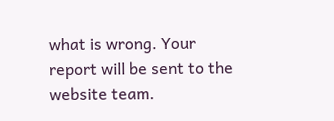what is wrong. Your report will be sent to the website team.